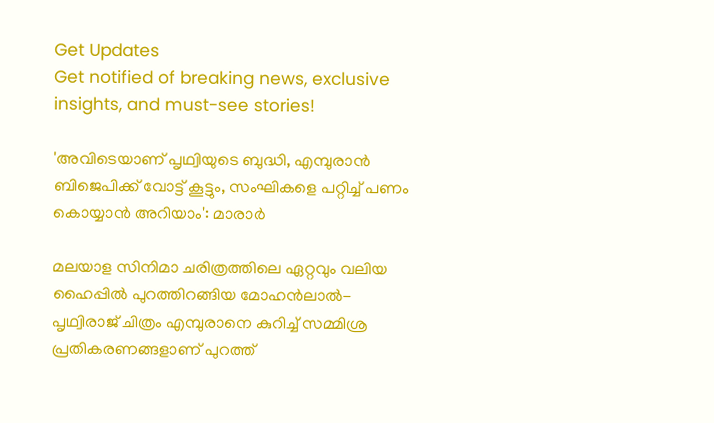Get Updates
Get notified of breaking news, exclusive insights, and must-see stories!

'അവിടെയാണ് പൃഥ്വിയുടെ ബുദ്ധി, എമ്പുരാൻ ബിജെപിക്ക് വോട്ട് കൂട്ടും, സംഘികളെ പറ്റിച്ച് പണം കൊയ്യാൻ അറിയാം': മാരാർ

മലയാള സിനിമാ ചരിത്രത്തിലെ ഏറ്റവും വലിയ ഹൈപ്പിൽ പുറത്തിറങ്ങിയ മോഹൻലാൽ-പൃഥ്വിരാജ് ചിത്രം എമ്പുരാനെ കുറിച്ച് സമ്മിശ്ര പ്രതികരണങ്ങളാണ് പുറത്ത്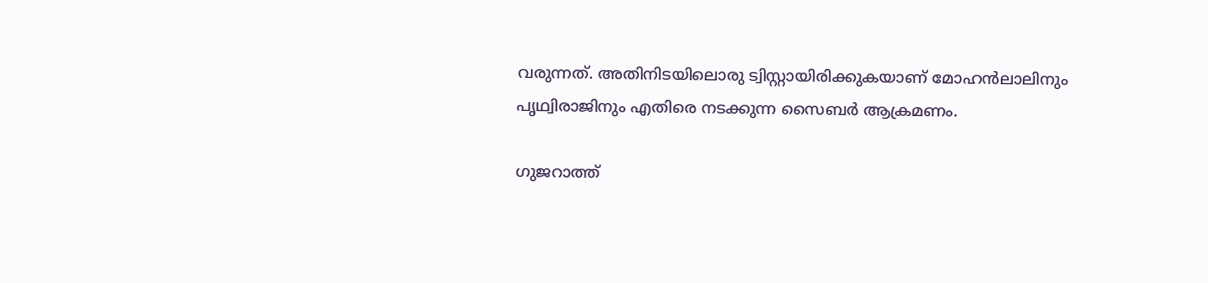വരുന്നത്. അതിനിടയിലൊരു ട്വിസ്റ്റായിരിക്കുകയാണ് മോഹൻലാലിനും പൃഥ്വിരാജിനും എതിരെ നടക്കുന്ന സൈബർ ആക്രമണം.

ഗുജറാത്ത്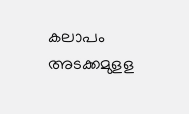കലാപം അടക്കമുളള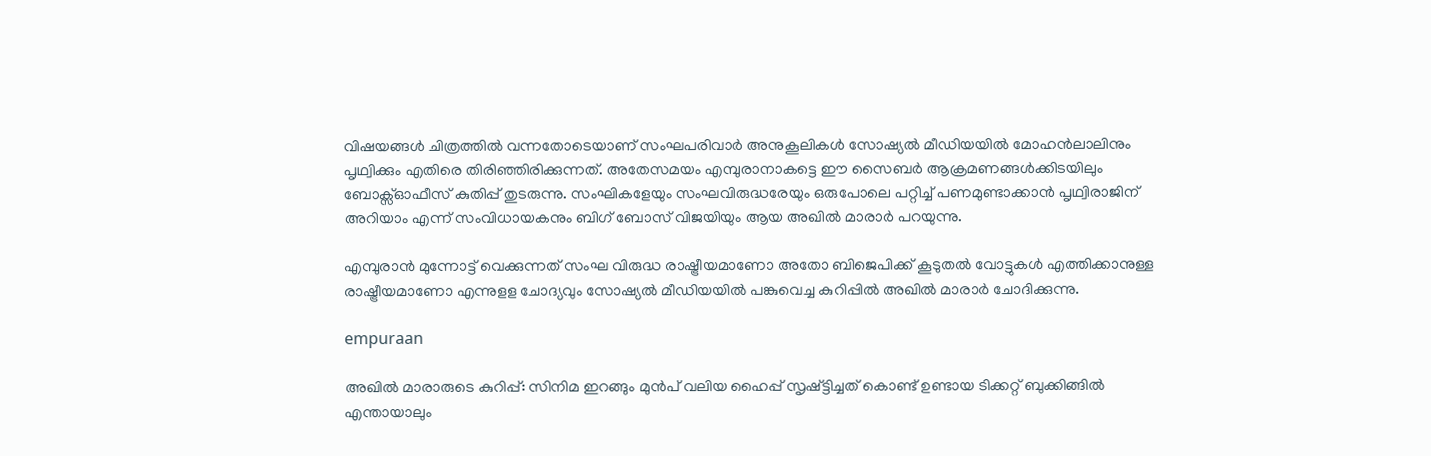വിഷയങ്ങൾ ചിത്രത്തിൽ വന്നതോടെയാണ് സംഘപരിവാർ അനുകൂലികൾ സോഷ്യൽ മീഡിയയിൽ മോഹൻലാലിനും പൃഥ്വിക്കും എതിരെ തിരിഞ്ഞിരിക്കുന്നത്. അതേസമയം എമ്പുരാനാകട്ടെ ഈ സൈബർ ആക്രമണങ്ങൾക്കിടയിലും ബോക്സ്ഓഫീസ് കുതിപ്പ് തുടരുന്നു. സംഘികളേയും സംഘവിരുദ്ധരേയും ഒരുപോലെ പറ്റിച്ച് പണമുണ്ടാക്കാൻ പൃഥ്വിരാജിന് അറിയാം എന്ന് സംവിധായകനും ബിഗ് ബോസ് വിജയിയും ആയ അഖിൽ മാരാർ പറയുന്നു.

എമ്പുരാൻ മുന്നോട്ട് വെക്കുന്നത് സംഘ വിരുദ്ധ രാഷ്ട്രീയമാണോ അതോ ബിജെപിക്ക് കൂടുതൽ വോട്ടുകൾ എത്തിക്കാനുള്ള രാഷ്ട്രീയമാണോ എന്നുളള ചോദ്യവും സോഷ്യൽ മീഡിയയിൽ പങ്കുവെച്ച കുറിപ്പിൽ അഖിൽ മാരാർ ചോദിക്കുന്നു.

empuraan

അഖിൽ മാരാരുടെ കുറിപ്പ്: സിനിമ ഇറങ്ങും മുൻപ് വലിയ ഹൈപ്പ് സൃഷ്ട്ടിച്ചത് കൊണ്ട് ഉണ്ടായ ടിക്കറ്റ് ബുക്കിങ്ങിൽ എന്തായാലും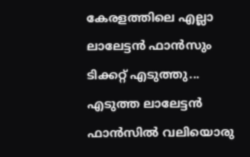കേരളത്തിലെ എല്ലാ ലാലേട്ടൻ ഫാൻസും ടിക്കറ്റ് എടുത്തു... എടുത്ത ലാലേട്ടൻ ഫാൻസിൽ വലിയൊരു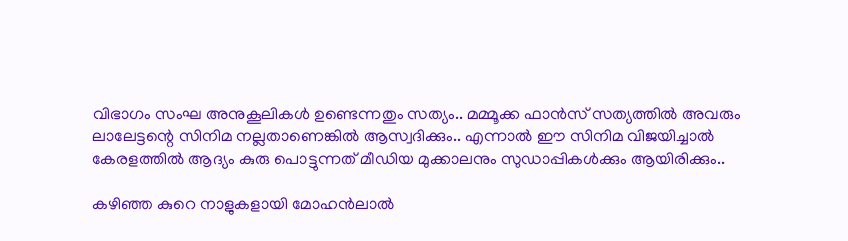വിഭാഗം സംഘ അനുകൂലികൾ ഉണ്ടെന്നതും സത്യം.. മമ്മൂക്ക ഫാൻസ്‌ സത്യത്തിൽ അവരും ലാലേട്ടന്റെ സിനിമ നല്ലതാണെങ്കിൽ ആസ്വദിക്കും.. എന്നാൽ ഈ സിനിമ വിജയിച്ചാൽ കേരളത്തിൽ ആദ്യം കുരു പൊട്ടുന്നത് മീഡിയ മുക്കാലനും സുഡാപ്പികൾക്കും ആയിരിക്കും..

കഴിഞ്ഞ കുറെ നാളുകളായി മോഹൻലാൽ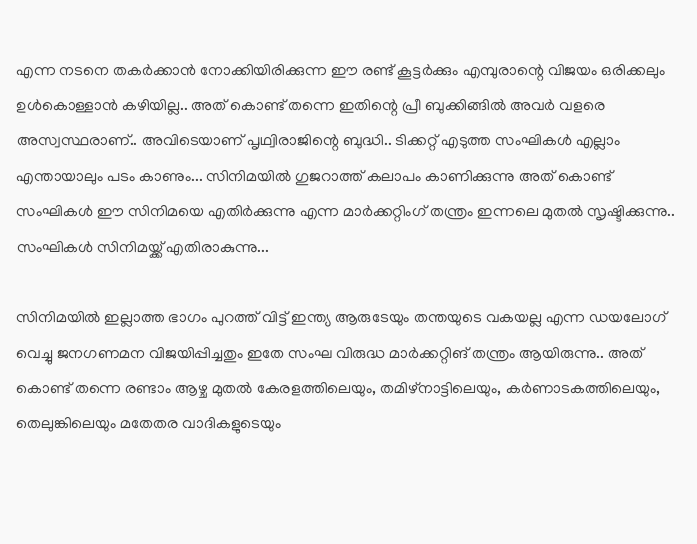എന്ന നടനെ തകർക്കാൻ നോക്കിയിരിക്കുന്ന ഈ രണ്ട് കൂട്ടർക്കും എമ്പുരാന്റെ വിജയം ഒരിക്കലും ഉൾകൊള്ളാൻ കഴിയില്ല.. അത് കൊണ്ട് തന്നെ ഇതിന്റെ പ്രീ ബുക്കിങ്ങിൽ അവർ വളരെ അസ്വസ്ഥരാണ്.. അവിടെയാണ് പൃഥ്വിരാജിന്റെ ബുദ്ധി.. ടിക്കറ്റ് എടുത്ത സംഘികൾ എല്ലാം എന്തായാലും പടം കാണും... സിനിമയിൽ ഗുജറാത്ത്‌ കലാപം കാണിക്കുന്നു അത് കൊണ്ട് സംഘികൾ ഈ സിനിമയെ എതിർക്കുന്നു എന്ന മാർക്കറ്റിംഗ് തന്ത്രം ഇന്നലെ മുതൽ സൃഷ്ടിക്കുന്നു.. സംഘികൾ സിനിമയ്ക്ക് എതിരാകുന്നു...

സിനിമയിൽ ഇല്ലാത്ത ഭാഗം പുറത്ത് വിട്ട് ഇന്ത്യ ആരുടേയും തന്തയുടെ വകയല്ല എന്ന ഡയലോഗ് വെച്ചു ജനഗണമന വിജയിപ്പിച്ചതും ഇതേ സംഘ വിരുദ്ധ മാർക്കറ്റിങ് തന്ത്രം ആയിരുന്നു.. അത് കൊണ്ട് തന്നെ രണ്ടാം ആഴ്ച മുതൽ കേരളത്തിലെയും, തമിഴ്നാട്ടിലെയും, കർണാടകത്തിലെയും, തെലുങ്കിലെയും മതേതര വാദികളുടെയും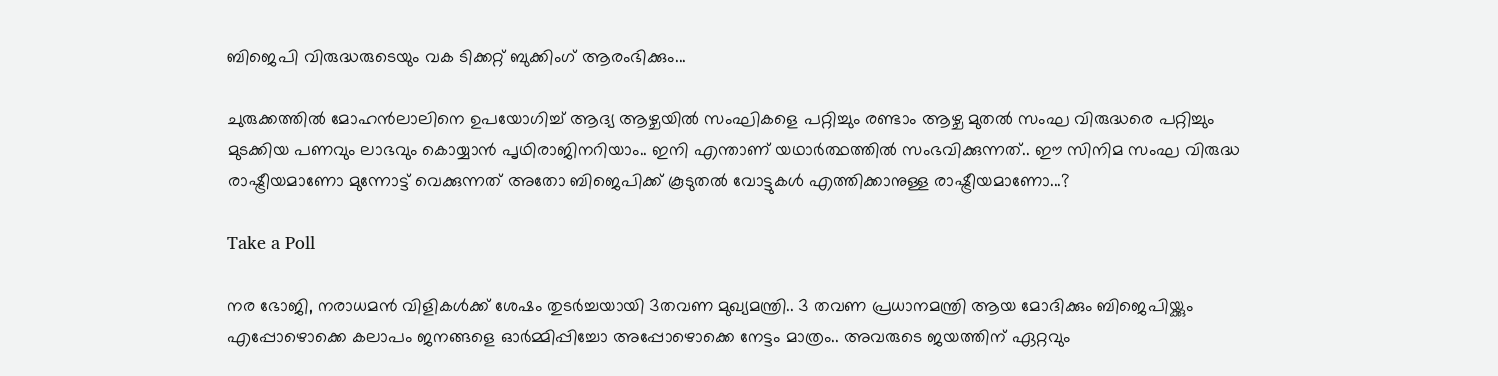ബിജെപി വിരുദ്ധരുടെയും വക ടിക്കറ്റ് ബുക്കിംഗ് ആരംഭിക്കും...

ചുരുക്കത്തിൽ മോഹൻലാലിനെ ഉപയോഗിച്ച് ആദ്യ ആഴ്ചയിൽ സംഘികളെ പറ്റിച്ചും രണ്ടാം ആഴ്ച മുതൽ സംഘ വിരുദ്ധരെ പറ്റിച്ചും മുടക്കിയ പണവും ലാഭവും കൊയ്യാൻ പൃഥിരാജിനറിയാം.. ഇനി എന്താണ് യഥാർത്ഥത്തിൽ സംഭവിക്കുന്നത്.. ഈ സിനിമ സംഘ വിരുദ്ധ രാഷ്ട്രീയമാണോ മുന്നോട്ട് വെക്കുന്നത് അതോ ബിജെപിക്ക് കൂടുതൽ വോട്ടുകൾ എത്തിക്കാനുള്ള രാഷ്ട്രീയമാണോ...?

Take a Poll

നര ഭോജി, നരാധമൻ വിളികൾക്ക് ശേഷം തുടർച്ചയായി 3തവണ മുഖ്യമന്ത്രി.. 3 തവണ പ്രധാനമന്ത്രി ആയ മോദിക്കും ബിജെപിയ്ക്കും എപ്പോഴൊക്കെ കലാപം ജനങ്ങളെ ഓർമ്മിപ്പിച്ചോ അപ്പോഴൊക്കെ നേട്ടം മാത്രം.. അവരുടെ ജയത്തിന് ഏറ്റവും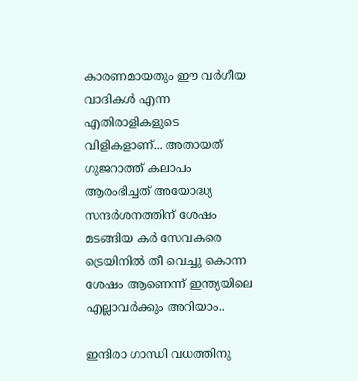കാരണമായതും ഈ വർഗീയ വാദികൾ എന്ന എതിരാളികളുടെ വിളികളാണ്... അതായത് ഗുജറാത്ത്‌ കലാപം ആരംഭിച്ചത് അയോദ്ധ്യ സന്ദർശനത്തിന് ശേഷം മടങ്ങിയ കർ സേവകരെ ട്രെയിനിൽ തീ വെച്ചു കൊന്ന ശേഷം ആണെന്ന് ഇന്ത്യയിലെ എല്ലാവർക്കും അറിയാം..

ഇന്ദിരാ ഗാന്ധി വധത്തിനു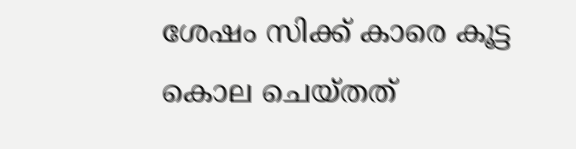ശേഷം സിക്ക് കാരെ കൂട്ട കൊല ചെയ്തത്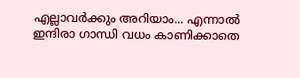എല്ലാവർക്കും അറിയാം... എന്നാൽ ഇന്ദിരാ ഗാന്ധി വധം കാണിക്കാതെ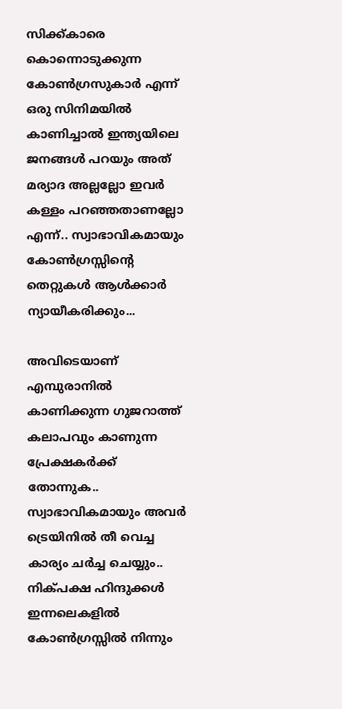സിക്ക്കാരെ കൊന്നൊടുക്കുന്ന കോൺഗ്രസുകാർ എന്ന് ഒരു സിനിമയിൽ കാണിച്ചാൽ ഇന്ത്യയിലെ ജനങ്ങൾ പറയും അത് മര്യാദ അല്ലല്ലോ ഇവർ കള്ളം പറഞ്ഞതാണല്ലോ എന്ന്.. സ്വാഭാവികമായും കോൺഗ്രസ്സിന്റെ തെറ്റുകൾ ആൾക്കാർ ന്യായീകരിക്കും...

അവിടെയാണ് എമ്പുരാനിൽ കാണിക്കുന്ന ഗുജറാത്ത്‌ കലാപവും കാണുന്ന പ്രേക്ഷകർക്ക് തോന്നുക.. സ്വാഭാവികമായും അവർ ട്രെയിനിൽ തീ വെച്ച കാര്യം ചർച്ച ചെയ്യും.. നിക്പക്ഷ ഹിന്ദുക്കൾ ഇന്നലെകളിൽ കോൺഗ്രസ്സിൽ നിന്നും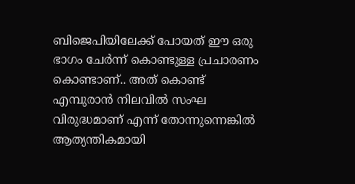ബിജെപിയിലേക്ക് പോയത് ഈ ഒരു ഭാഗം ചേർന്ന് കൊണ്ടുള്ള പ്രചാരണം കൊണ്ടാണ്.. അത് കൊണ്ട് എമ്പുരാൻ നിലവിൽ സംഘ വിരുദ്ധമാണ് എന്ന് തോന്നുന്നെങ്കിൽ ആത്യന്തികമായി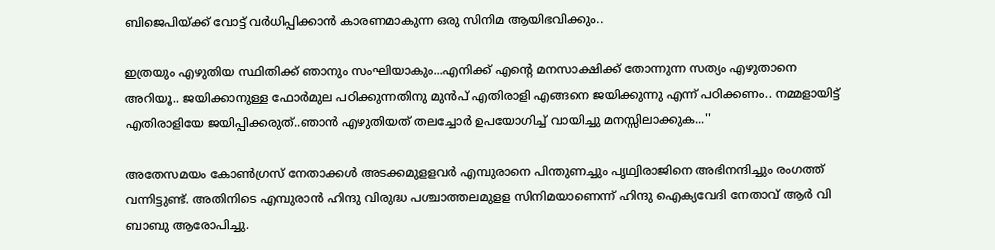ബിജെപിയ്ക്ക് വോട്ട് വർധിപ്പിക്കാൻ കാരണമാകുന്ന ഒരു സിനിമ ആയിഭവിക്കും..

ഇത്രയും എഴുതിയ സ്ഥിതിക്ക് ഞാനും സംഘിയാകും...എനിക്ക് എന്റെ മനസാക്ഷിക്ക് തോന്നുന്ന സത്യം എഴുതാനെ അറിയൂ.. ജയിക്കാനുള്ള ഫോർമുല പഠിക്കുന്നതിനു മുൻപ് എതിരാളി എങ്ങനെ ജയിക്കുന്നു എന്ന് പഠിക്കണം.. നമ്മളായിട്ട് എതിരാളിയേ ജയിപ്പിക്കരുത്..ഞാൻ എഴുതിയത് തലച്ചോർ ഉപയോഗിച്ച് വായിച്ചു മനസ്സിലാക്കുക...''

അതേസമയം കോൺഗ്രസ് നേതാക്കൾ അടക്കമുളളവർ എമ്പുരാനെ പിന്തുണച്ചും പൃഥ്വിരാജിനെ അഭിനന്ദിച്ചും രംഗത്ത് വന്നിട്ടുണ്ട്. അതിനിടെ എമ്പുരാൻ ഹിന്ദു വിരുദ്ധ പശ്ചാത്തലമുളള സിനിമയാണെന്ന് ഹിന്ദു ഐക്യവേദി നേതാവ് ആർ വി ബാബു ആരോപിച്ചു.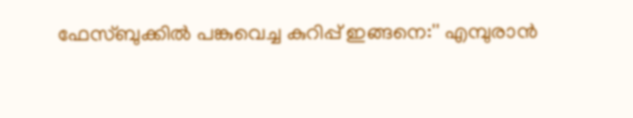ഫേസ്ബുക്കിൽ പങ്കുവെച്ച കുറിപ്പ് ഇങ്ങനെ:'' എമ്പുരാൻ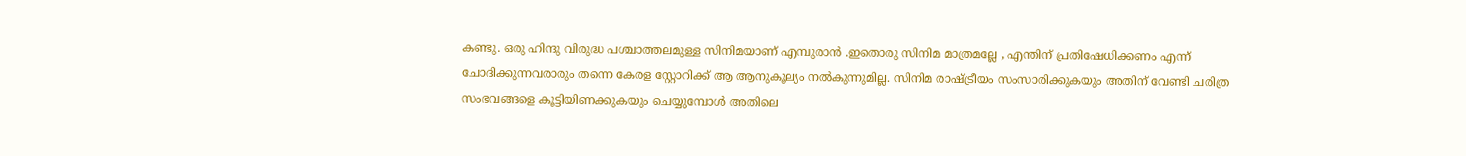കണ്ടു. ഒരു ഹിന്ദു വിരുദ്ധ പശ്ചാത്തലമുള്ള സിനിമയാണ് എമ്പുരാൻ .ഇതൊരു സിനിമ മാത്രമല്ലേ , എന്തിന് പ്രതിഷേധിക്കണം എന്ന് ചോദിക്കുന്നവരാരും തന്നെ കേരള സ്റ്റോറിക്ക് ആ ആനുകൂല്യം നൽകുന്നുമില്ല. സിനിമ രാഷ്ട്രീയം സംസാരിക്കുകയും അതിന് വേണ്ടി ചരിത്ര സംഭവങ്ങളെ കൂട്ടിയിണക്കുകയും ചെയ്യുമ്പോൾ അതിലെ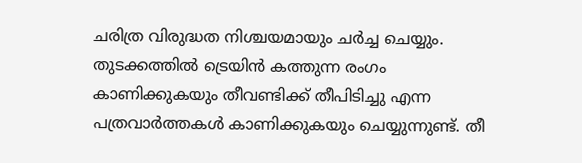ചരിത്ര വിരുദ്ധത നിശ്ചയമായും ചർച്ച ചെയ്യും. തുടക്കത്തിൽ ട്രെയിൻ കത്തുന്ന രംഗം കാണിക്കുകയും തീവണ്ടിക്ക് തീപിടിച്ചു എന്ന പത്രവാർത്തകൾ കാണിക്കുകയും ചെയ്യുന്നുണ്ട്. തീ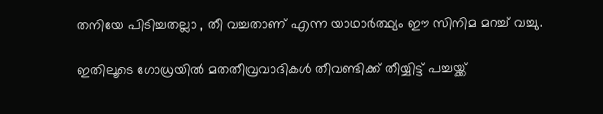തനിയേ പിടിച്ചതല്ലാ , തീ വച്ചതാണ് എന്ന യാഥാർത്ഥ്യം ഈ സിനിമ മറച്ച് വച്ചു.

ഇതിലൂടെ ഗോധ്രയിൽ മതതീവ്രവാദികൾ തീവണ്ടിക്ക് തീയ്യിട്ട് പച്ചയ്ക്ക്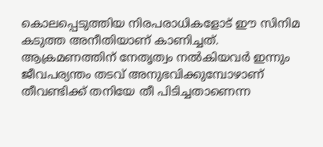കൊലപ്പെടുത്തിയ നിരപരാധികളോട് ഈ സിനിമ കടുത്ത അനീതിയാണ് കാണിച്ചത്. ആക്രമണത്തിന് നേതൃത്വം നൽകിയവർ ഇന്നും ജീവപര്യന്തം തടവ് അനുഭവിക്കുമ്പോഴാണ് തീവണ്ടിക്ക് തനിയേ തീ പിടിച്ചതാണെന്ന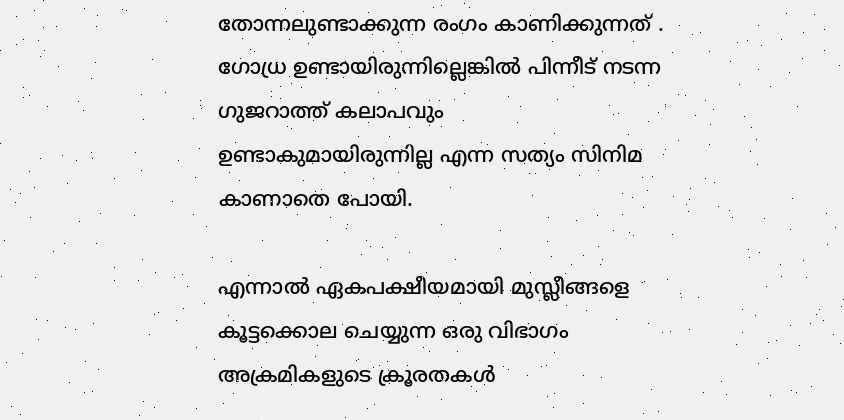തോന്നലുണ്ടാക്കുന്ന രംഗം കാണിക്കുന്നത് . ഗോധ്ര ഉണ്ടായിരുന്നില്ലെങ്കിൽ പിന്നീട് നടന്ന ഗുജറാത്ത് കലാപവും ഉണ്ടാകുമായിരുന്നില്ല എന്ന സത്യം സിനിമ കാണാതെ പോയി.

എന്നാൽ ഏകപക്ഷീയമായി മുസ്ലീങ്ങളെ കൂട്ടക്കൊല ചെയ്യുന്ന ഒരു വിഭാഗം അക്രമികളുടെ ക്രൂരതകൾ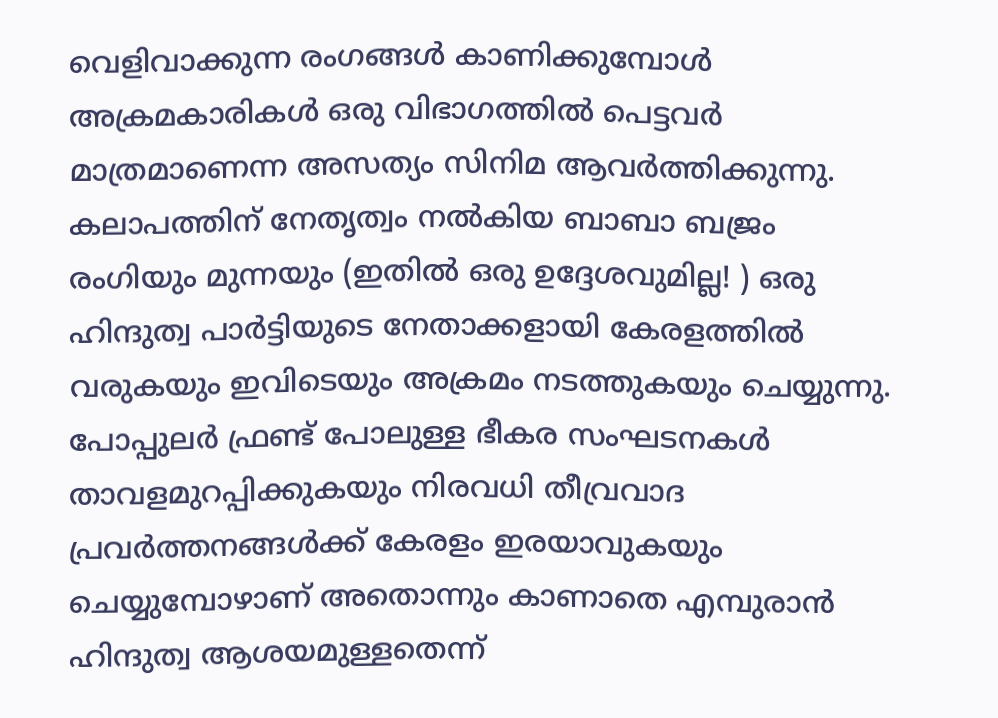വെളിവാക്കുന്ന രംഗങ്ങൾ കാണിക്കുമ്പോൾ അക്രമകാരികൾ ഒരു വിഭാഗത്തിൽ പെട്ടവർ മാത്രമാണെന്ന അസത്യം സിനിമ ആവർത്തിക്കുന്നു. കലാപത്തിന് നേതൃത്വം നൽകിയ ബാബാ ബജ്രം രംഗിയും മുന്നയും (ഇതിൽ ഒരു ഉദ്ദേശവുമില്ല! ) ഒരു ഹിന്ദുത്വ പാർട്ടിയുടെ നേതാക്കളായി കേരളത്തിൽ വരുകയും ഇവിടെയും അക്രമം നടത്തുകയും ചെയ്യുന്നു. പോപ്പുലർ ഫ്രണ്ട് പോലുള്ള ഭീകര സംഘടനകൾ താവളമുറപ്പിക്കുകയും നിരവധി തീവ്രവാദ പ്രവർത്തനങ്ങൾക്ക് കേരളം ഇരയാവുകയും ചെയ്യുമ്പോഴാണ് അതൊന്നും കാണാതെ എമ്പുരാൻ ഹിന്ദുത്വ ആശയമുള്ളതെന്ന്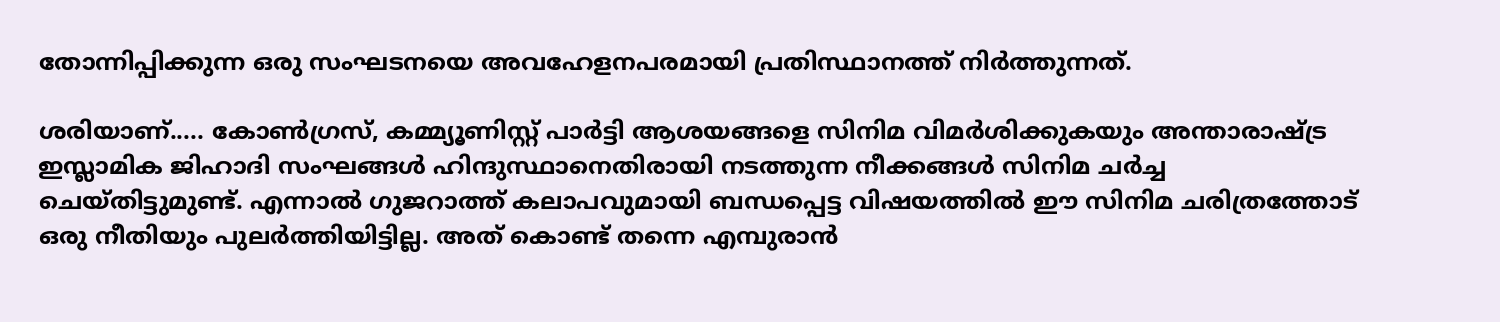തോന്നിപ്പിക്കുന്ന ഒരു സംഘടനയെ അവഹേളനപരമായി പ്രതിസ്ഥാനത്ത് നിർത്തുന്നത്.

ശരിയാണ്..... കോൺഗ്രസ്, കമ്മ്യൂണിസ്റ്റ് പാർട്ടി ആശയങ്ങളെ സിനിമ വിമർശിക്കുകയും അന്താരാഷ്ട്ര ഇസ്ലാമിക ജിഹാദി സംഘങ്ങൾ ഹിന്ദുസ്ഥാനെതിരായി നടത്തുന്ന നീക്കങ്ങൾ സിനിമ ചർച്ച ചെയ്തിട്ടുമുണ്ട്. എന്നാൽ ഗുജറാത്ത് കലാപവുമായി ബന്ധപ്പെട്ട വിഷയത്തിൽ ഈ സിനിമ ചരിത്രത്തോട് ഒരു നീതിയും പുലർത്തിയിട്ടില്ല. അത് കൊണ്ട് തന്നെ എമ്പുരാൻ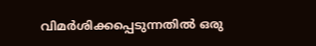വിമർശിക്കപ്പെടുന്നതിൽ ഒരു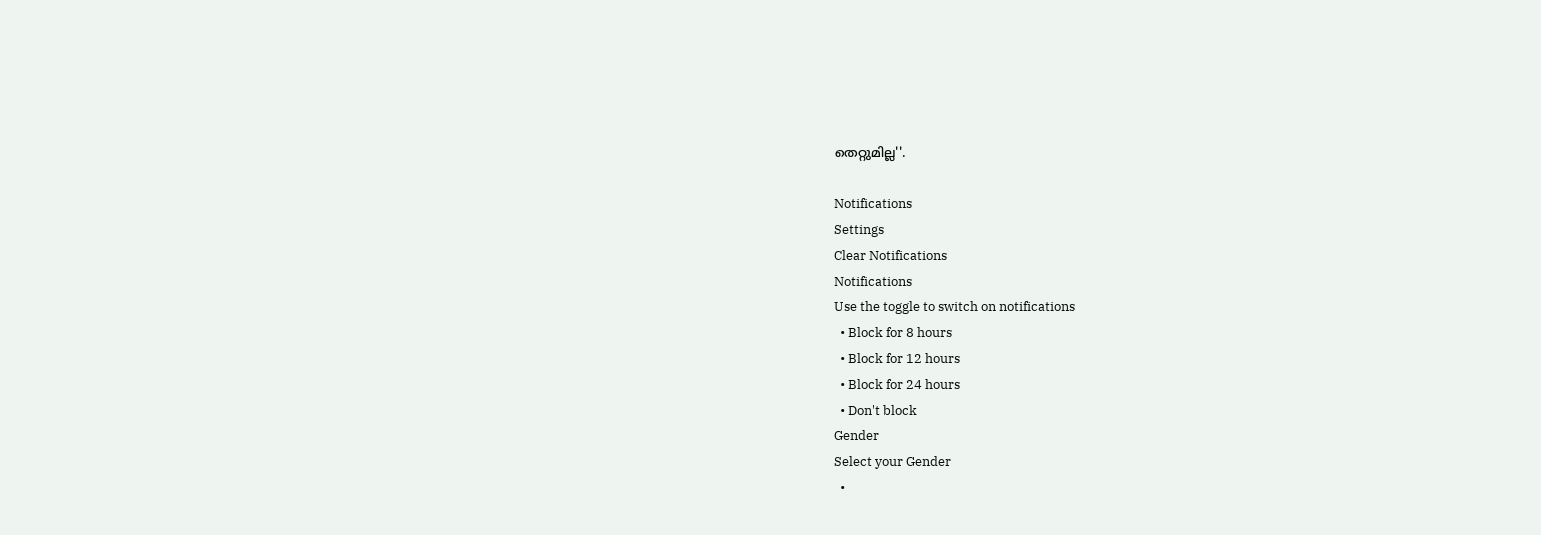തെറ്റുമില്ല''.

Notifications
Settings
Clear Notifications
Notifications
Use the toggle to switch on notifications
  • Block for 8 hours
  • Block for 12 hours
  • Block for 24 hours
  • Don't block
Gender
Select your Gender
  •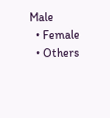Male
  • Female
  • Others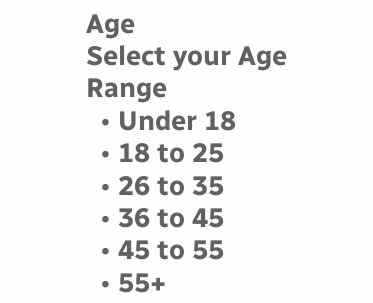Age
Select your Age Range
  • Under 18
  • 18 to 25
  • 26 to 35
  • 36 to 45
  • 45 to 55
  • 55+